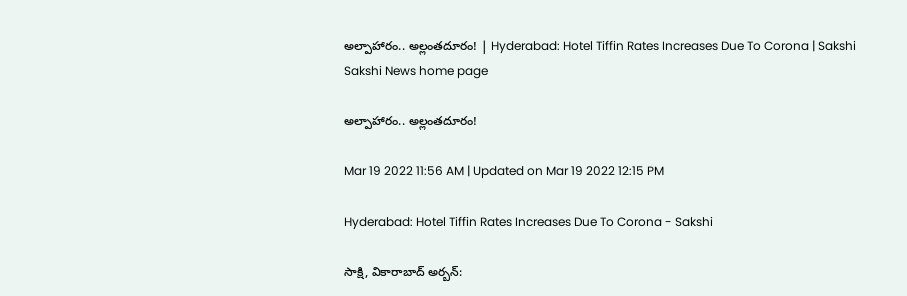అల్పాహారం.. అల్లంతదూరం! | Hyderabad: Hotel Tiffin Rates Increases Due To Corona | Sakshi
Sakshi News home page

అల్పాహారం.. అల్లంతదూరం!

Mar 19 2022 11:56 AM | Updated on Mar 19 2022 12:15 PM

Hyderabad: Hotel Tiffin Rates Increases Due To Corona - Sakshi

సాక్షి, వికారాబాద్‌ అర్బన్‌: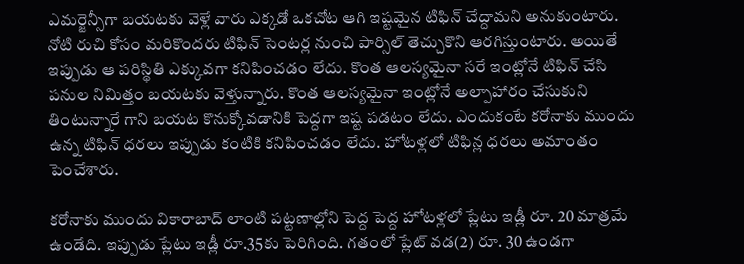ఎమర్జెన్సీగా బయటకు వెళ్లే వారు ఎక్కడో ఒకచోట ఆగి ఇష్టమైన టిఫిన్‌ చేద్దామని అనుకుంటారు. నోటి రుచి కోసం మరికొందరు టిఫిన్‌ సెంటర్ల నుంచి పార్సిల్‌ తెచ్చుకొని ఆరగిస్తుంటారు. అయితే ఇప్పుడు ఆ పరిస్థితి ఎక్కువగా కనిపించడం లేదు. కొంత ఆలస్యమైనా సరే ఇంట్లోనే టిఫిన్‌ చేసి పనుల నిమిత్తం బయటకు వెళ్తున్నారు. కొంత ఆలస్యమైనా ఇంట్లోనే అల్పాహారం చేసుకుని తింటున్నారే గాని బయట కొనుక్కోవడానికి పెద్దగా ఇష్ట పడటం లేదు. ఎందుకంటే కరోనాకు ముందు ఉన్న టిఫిన్‌ ధరలు ఇప్పుడు కంటికి కనిపించడం లేదు. హోటళ్లలో టిఫిన్ల ధరలు అమాంతం పెంచేశారు.

కరోనాకు ముందు వికారాబాద్‌ లాంటి పట్టణాల్లోని పెద్ద పెద్ద హోటళ్లలో ప్లేటు ఇడ్లీ రూ. 20 మాత్రమే ఉండేది. ఇప్పుడు ప్లేటు ఇడ్లీ రూ.35కు పెరిగింది. గతంలో ప్లేట్‌ వడ(2) రూ. 30 ఉండగా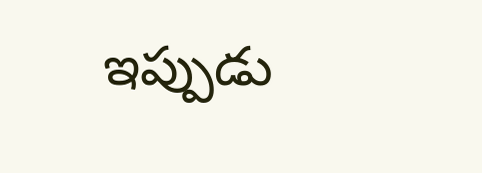ఇప్పుడు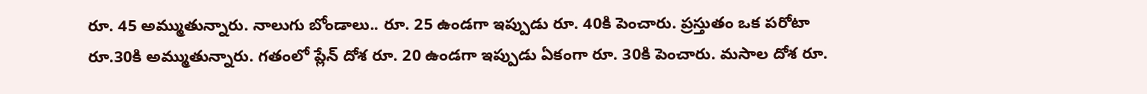రూ. 45 అమ్ముతున్నారు. నాలుగు బోండాలు.. రూ. 25 ఉండగా ఇప్పుడు రూ. 40కి పెంచారు. ప్రస్తుతం ఒక పరోటా రూ.30కి అమ్ముతున్నారు. గతంలో ప్లేన్‌ దోశ రూ. 20 ఉండగా ఇప్పుడు ఏకంగా రూ. 30కి పెంచారు. మసాల దోశ రూ.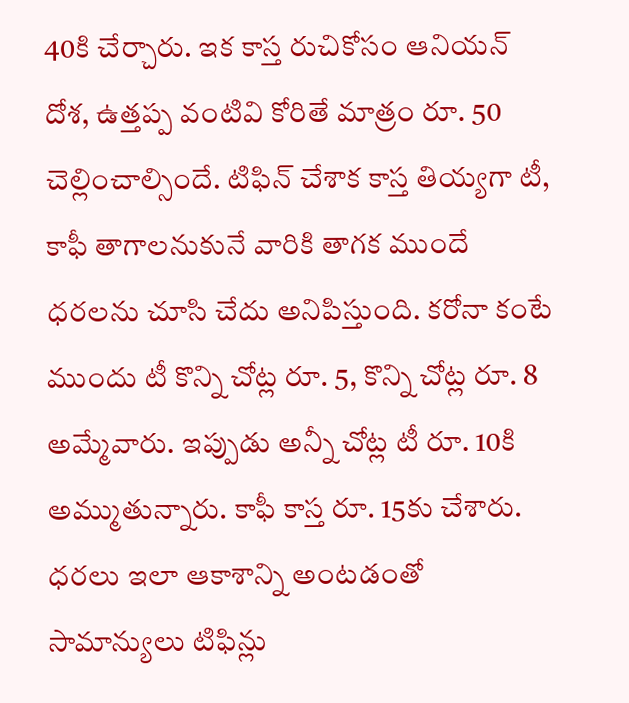40కి చేర్చారు. ఇక కాస్త రుచికోసం ఆనియన్‌ దోశ, ఉత్తప్ప వంటివి కోరితే మాత్రం రూ. 50 చెల్లించాల్సిందే. టిఫిన్‌ చేశాక కాస్త తియ్యగా టీ, కాఫీ తాగాలనుకునే వారికి తాగక ముందే ధరలను చూసి చేదు అనిపిస్తుంది. కరోనా కంటే ముందు టీ కొన్ని చోట్ల రూ. 5, కొన్ని చోట్ల రూ. 8 అమ్మేవారు. ఇప్పుడు అన్నీ చోట్ల టీ రూ. 10కి అమ్ముతున్నారు. కాఫీ కాస్త రూ. 15కు చేశారు. ధరలు ఇలా ఆకాశాన్ని అంటడంతో సామాన్యులు టిఫిన్లు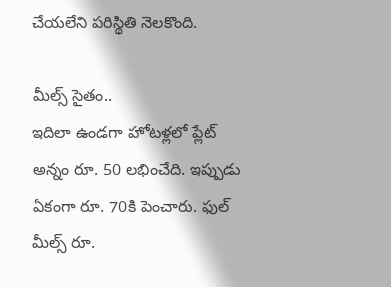చేయలేని పరిస్థితి నెలకొంది.

మీల్స్‌ సైతం..
ఇదిలా ఉండగా హోటళ్లలో ప్లేట్‌ అన్నం రూ. 50 లభించేది. ఇప్పుడు ఏకంగా రూ. 70కి పెంచారు. ఫుల్‌ మీల్స్‌ రూ.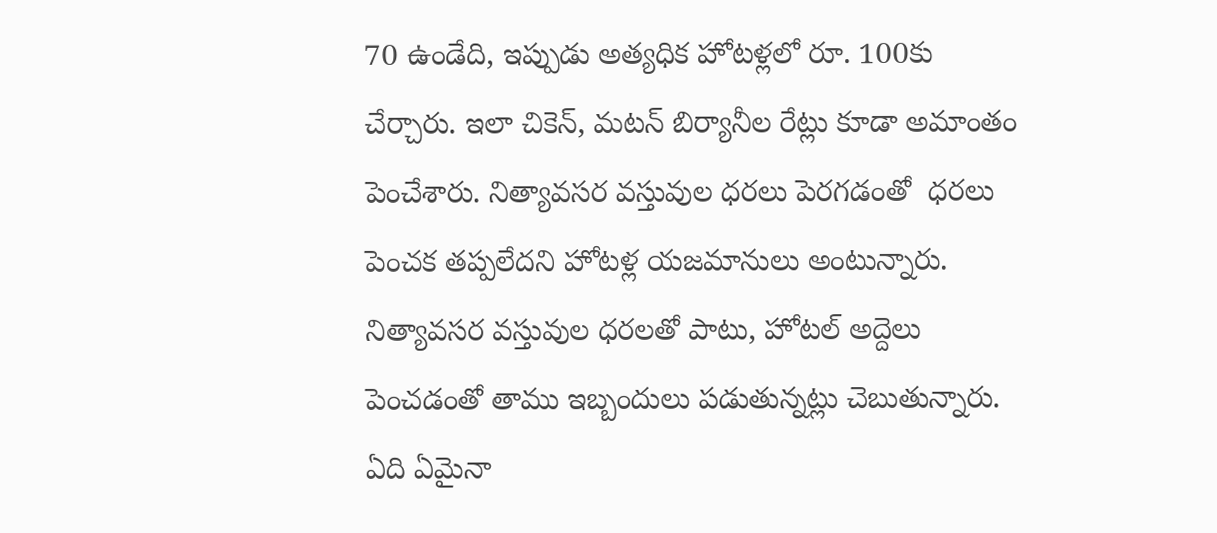70 ఉండేది, ఇప్పుడు అత్యధిక హోటళ్లలో రూ. 100కు చేర్చారు. ఇలా చికెన్, మటన్‌ బిర్యానీల రేట్లు కూడా అమాంతం పెంచేశారు. నిత్యావసర వస్తువుల ధరలు పెరగడంతో  ధరలు పెంచక తప్పలేదని హోటళ్ల యజమానులు అంటున్నారు. నిత్యావసర వస్తువుల ధరలతో పాటు, హోటల్‌ అద్దెలు పెంచడంతో తాము ఇబ్బందులు పడుతున్నట్లు చెబుతున్నారు. ఏది ఏమైనా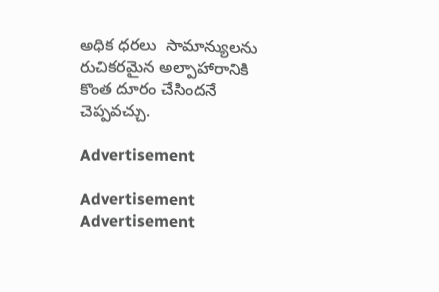అధిక ధరలు  సామాన్యులను  రుచికరమైన అల్పాహారానికి కొంత దూరం చేసిందనే చెప్పవచ్చు.

Advertisement

Advertisement
Advertisement